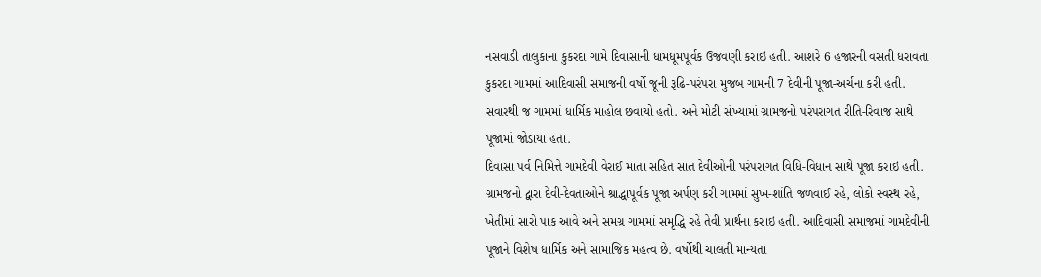નસવાડી તાલુકાના કુકરદા ગામે દિવાસાની ધામધૂમપૂર્વક ઉજવણી કરાઇ હતી. આશરે 6 હજારની વસતી ધરાવતા કુકરદા ગામમાં આદિવાસી સમાજની વર્ષો જૂની રૂઢિ-પરંપરા મુજબ ગામની 7 દેવીની પૂજા-અર્ચના કરી હતી. સવારથી જ ગામમાં ધાર્મિક માહોલ છવાયો હતો. અને મોટી સંખ્યામાં ગ્રામજનો પરંપરાગત રીતિ-રિવાજ સાથે પૂજામાં જોડાયા હતા.
દિવાસા પર્વ નિમિત્તે ગામદેવી વેરાઈ માતા સહિત સાત દેવીઓની પરંપરાગત વિધિ-વિધાન સાથે પૂજા કરાઇ હતી. ગ્રામજનો દ્વારા દેવી-દેવતાઓને શ્રાદ્ધાપૂર્વક પૂજા અર્પણ કરી ગામમાં સુખ-શાંતિ જળવાઈ રહે, લોકો સ્વસ્થ રહે, ખેતીમાં સારો પાક આવે અને સમગ્ર ગામમાં સમૃદ્ધિ રહે તેવી પ્રાર્થના કરાઇ હતી. આદિવાસી સમાજમાં ગામદેવીની પૂજાને વિશેષ ધાર્મિક અને સામાજિક મહત્વ છે. વર્ષોથી ચાલતી માન્યતા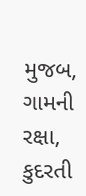મુજબ, ગામની રક્ષા, કુદરતી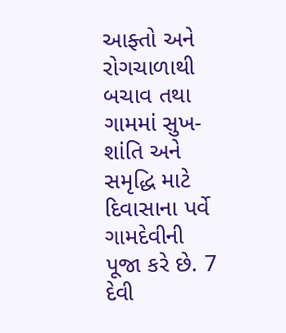આફ્તો અને રોગચાળાથી બચાવ તથા ગામમાં સુખ-શાંતિ અને સમૃદ્ધિ માટે દિવાસાના પર્વે ગામદેવીની પૂજા કરે છે. 7 દેવી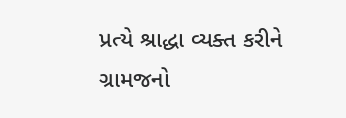પ્રત્યે શ્રાદ્ધા વ્યક્ત કરીને ગ્રામજનો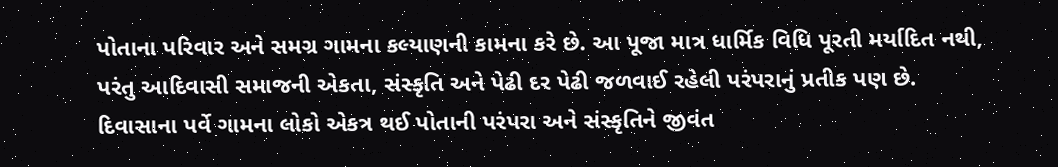પોતાના પરિવાર અને સમગ્ર ગામના કલ્યાણની કામના કરે છે. આ પૂજા માત્ર ધાર્મિક વિધિ પૂરતી મર્યાદિત નથી, પરંતુ આદિવાસી સમાજની એકતા, સંસ્કૃતિ અને પેઢી દર પેઢી જળવાઈ રહેલી પરંપરાનું પ્રતીક પણ છે. દિવાસાના પર્વે ગામના લોકો એકત્ર થઈ પોતાની પરંપરા અને સંસ્કૃતિને જીવંત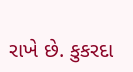રાખે છે. કુકરદા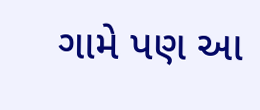ગામે પણ આ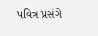પવિત્ર પ્રસંગે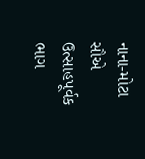નાના-મોટા સૌએ ઉત્સાહપૂર્વક ભાગ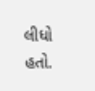લીધો હતો.